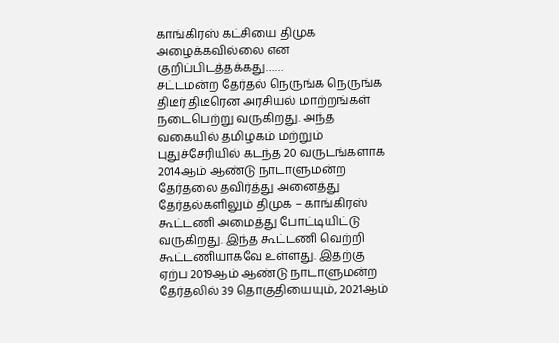காங்கிரஸ் கட்சியை திமுக அழைக்கவில்லை என குறிப்பிடத்தக்கது……
சட்டமன்ற தேர்தல் நெருங்க நெருங்க திடீர் திடீரென அரசியல் மாற்றங்கள் நடைபெற்று வருகிறது. அந்த வகையில் தமிழகம் மற்றும் புதுச்சேரியில் கடந்த 20 வருடங்களாக 2014ஆம் ஆண்டு நாடாளுமன்ற தேர்தலை தவிர்த்து அனைத்து தேர்தல்களிலும் திமுக – காங்கிரஸ் கூட்டணி அமைத்து போட்டியிட்டு வருகிறது. இந்த கூட்டணி வெற்றி கூட்டணியாகவே உள்ளது. இதற்கு ஏற்ப 2019ஆம் ஆண்டு நாடாளுமன்ற தேர்தலில் 39 தொகுதியையும், 2021ஆம்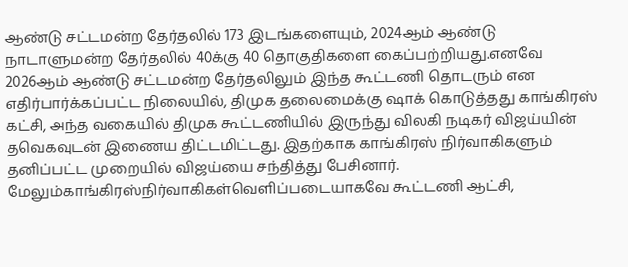ஆண்டு சட்டமன்ற தேர்தலில் 173 இடங்களையும், 2024ஆம் ஆண்டு நாடாளுமன்ற தேர்தலில் 40க்கு 40 தொகுதிகளை கைப்பற்றியது.எனவே 2026ஆம் ஆண்டு சட்டமன்ற தேர்தலிலும் இந்த கூட்டணி தொடரும் என எதிர்பார்க்கப்பட்ட நிலையில், திமுக தலைமைக்கு ஷாக் கொடுத்தது காங்கிரஸ் கட்சி, அந்த வகையில் திமுக கூட்டணியில் இருந்து விலகி நடிகர் விஜய்யின் தவெகவுடன் இணைய திட்டமிட்டது. இதற்காக காங்கிரஸ் நிர்வாகிகளும் தனிப்பட்ட முறையில் விஜய்யை சந்தித்து பேசினார். மேலும்காங்கிரஸ்நிர்வாகிகள்வெளிப்படையாகவே கூட்டணி ஆட்சி,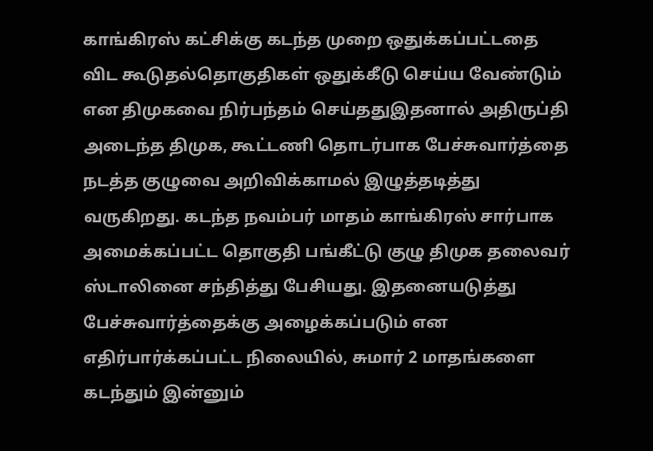காங்கிரஸ் கட்சிக்கு கடந்த முறை ஒதுக்கப்பட்டதை விட கூடுதல்தொகுதிகள் ஒதுக்கீடு செய்ய வேண்டும் என திமுகவை நிர்பந்தம் செய்ததுஇதனால் அதிருப்தி அடைந்த திமுக, கூட்டணி தொடர்பாக பேச்சுவார்த்தை நடத்த குழுவை அறிவிக்காமல் இழுத்தடித்து வருகிறது. கடந்த நவம்பர் மாதம் காங்கிரஸ் சார்பாக அமைக்கப்பட்ட தொகுதி பங்கீட்டு குழு திமுக தலைவர் ஸ்டாலினை சந்தித்து பேசியது. இதனையடுத்து பேச்சுவார்த்தைக்கு அழைக்கப்படும் என எதிர்பார்க்கப்பட்ட நிலையில், சுமார் 2 மாதங்களை கடந்தும் இன்னும்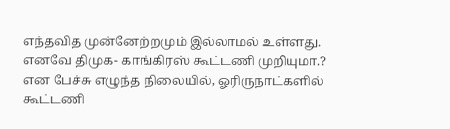எந்தவித முன்னேற்றமும் இல்லாமல் உள்ளது. எனவே திமுக- காங்கிரஸ் கூட்டணி முறியுமா.? என பேச்சு எழுந்த நிலையில், ஓரிருநாட்களில் கூட்டணி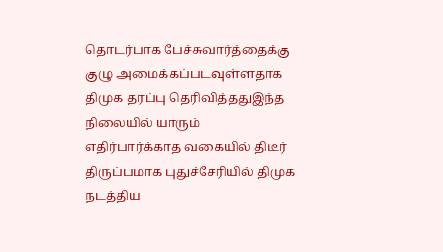தொடர்பாக பேச்சுவார்த்தைக்கு குழு அமைக்கப்படவுள்ளதாக திமுக தரப்பு தெரிவித்ததுஇந்த நிலையில் யாரும் எதிர்பார்க்காத வகையில் திடீர் திருப்பமாக புதுச்சேரியில் திமுக நடத்திய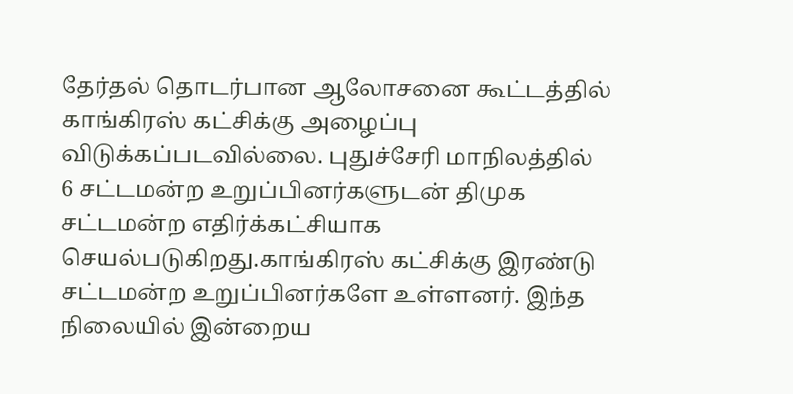தேர்தல் தொடர்பான ஆலோசனை கூட்டத்தில் காங்கிரஸ் கட்சிக்கு அழைப்பு விடுக்கப்படவில்லை. புதுச்சேரி மாநிலத்தில் 6 சட்டமன்ற உறுப்பினர்களுடன் திமுக சட்டமன்ற எதிர்க்கட்சியாக செயல்படுகிறது.காங்கிரஸ் கட்சிக்கு இரண்டு சட்டமன்ற உறுப்பினர்களே உள்ளனர். இந்த நிலையில் இன்றைய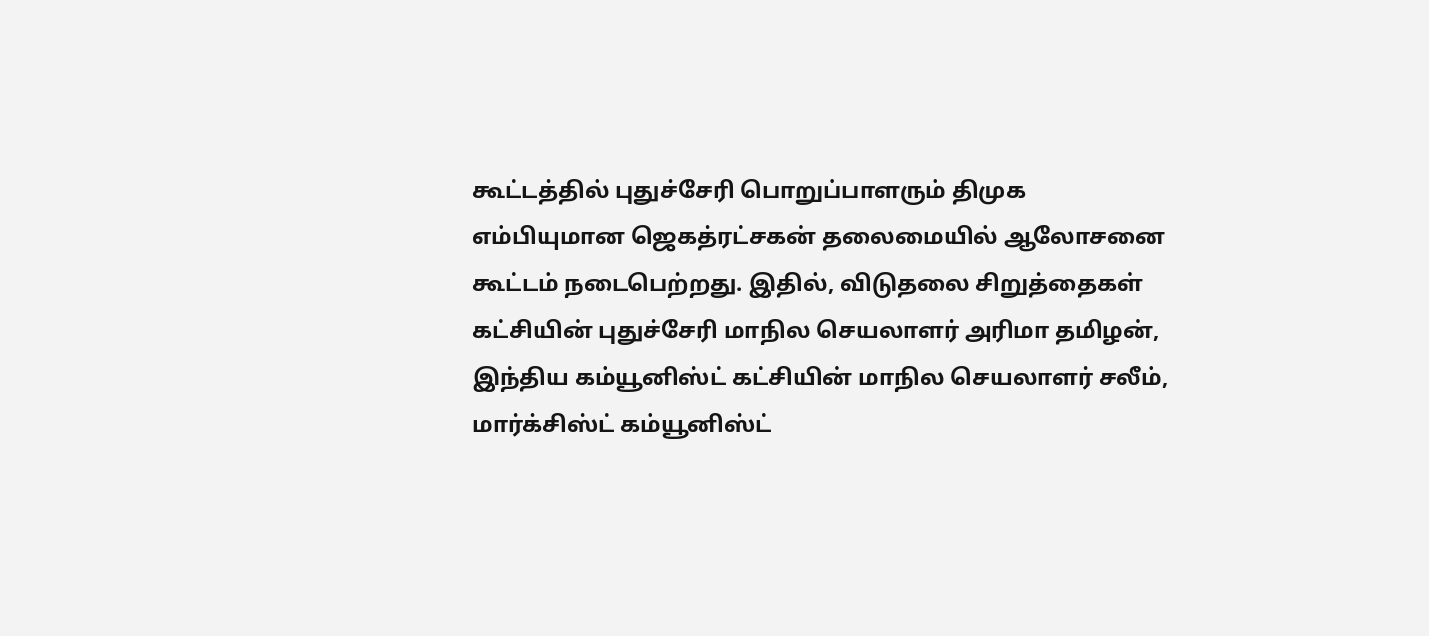கூட்டத்தில் புதுச்சேரி பொறுப்பாளரும் திமுக எம்பியுமான ஜெகத்ரட்சகன் தலைமையில் ஆலோசனை கூட்டம் நடைபெற்றது. இதில், விடுதலை சிறுத்தைகள் கட்சியின் புதுச்சேரி மாநில செயலாளர் அரிமா தமிழன், இந்திய கம்யூனிஸ்ட் கட்சியின் மாநில செயலாளர் சலீம், மார்க்சிஸ்ட் கம்யூனிஸ்ட்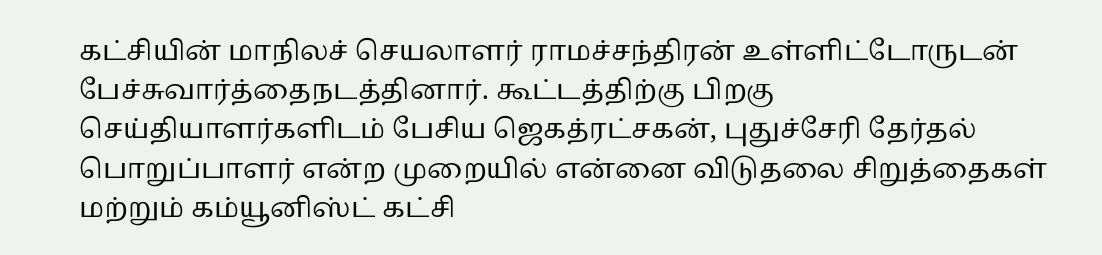கட்சியின் மாநிலச் செயலாளர் ராமச்சந்திரன் உள்ளிட்டோருடன் பேச்சுவார்த்தைநடத்தினார். கூட்டத்திற்கு பிறகு செய்தியாளர்களிடம் பேசிய ஜெகத்ரட்சகன், புதுச்சேரி தேர்தல் பொறுப்பாளர் என்ற முறையில் என்னை விடுதலை சிறுத்தைகள் மற்றும் கம்யூனிஸ்ட் கட்சி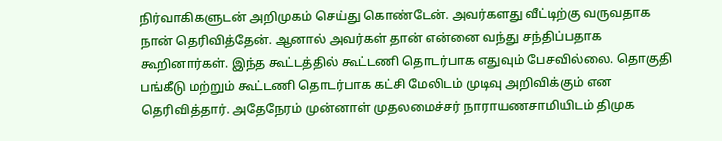நிர்வாகிகளுடன் அறிமுகம் செய்து கொண்டேன். அவர்களது வீட்டிற்கு வருவதாக நான் தெரிவித்தேன். ஆனால் அவர்கள் தான் என்னை வந்து சந்திப்பதாக கூறினார்கள். இந்த கூட்டத்தில் கூட்டணி தொடர்பாக எதுவும் பேசவில்லை. தொகுதி பங்கீடு மற்றும் கூட்டணி தொடர்பாக கட்சி மேலிடம் முடிவு அறிவிக்கும் என தெரிவித்தார். அதேநேரம் முன்னாள் முதலமைச்சர் நாராயணசாமியிடம் திமுக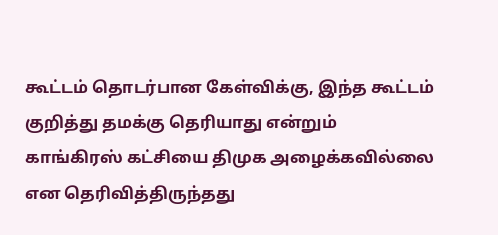கூட்டம் தொடர்பான கேள்விக்கு, இந்த கூட்டம் குறித்து தமக்கு தெரியாது என்றும் காங்கிரஸ் கட்சியை திமுக அழைக்கவில்லை என தெரிவித்திருந்தது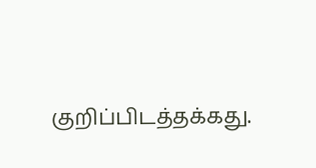குறிப்பிடத்தக்கது.